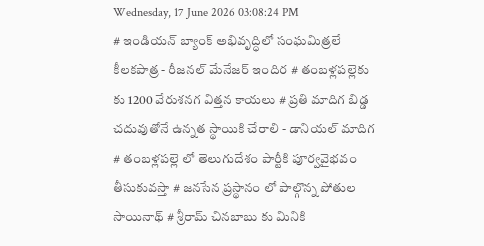Wednesday, 17 June 2026 03:08:24 PM
# ఇండియన్ బ్యాంక్ అభివృద్ధిలో సంఘమిత్రలే కీలకపాత్ర - రీజనల్ మేనేజర్ ఇందిర # తంబళ్లపల్లెకు కు 1200 వేరుశనగ విత్తన కాయలు # ప్రతి మాదిగ బిడ్డ చదువుతోనే ఉన్నత స్థాయికి చేరాలి - డానియల్ మాదిగ # తంబళ్లపల్లె లో తెలుగుదేశం పార్టీకి పూర్వవైభవం తీసుకువస్తా # జనసేన ప్రస్థానం లో పాల్గొన్న పోతుల సాయినాథ్ # శ్రీరామ్ చినబాబు కు మినికి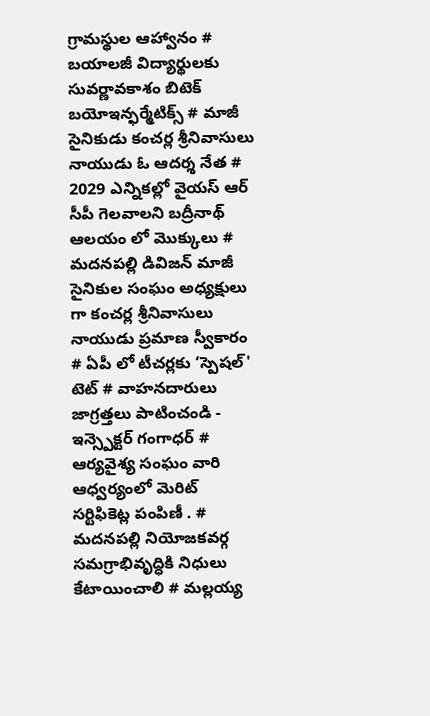గ్రామస్థుల ఆహ్వానం # బయాలజీ విద్యార్థులకు సువర్ణావకాశం బిటెక్ బయోఇన్ఫర్మేటిక్స్ # మాజీ సైనికుడు కంచర్ల శ్రీనివాసులు నాయుడు ఓ ఆదర్శ నేత # 2029 ఎన్నికల్లో వైయస్ ఆర్ సీపీ గెలవాలని బద్రీనాథ్ ఆలయం లో మొక్కులు # మదనపల్లి డివిజన్ మాజీ సైనికుల సంఘం అధ్యక్షులు గా కంచర్ల శ్రీనివాసులు నాయుడు ప్రమాణ స్వీకారం # ఏపీ లో టీచర్లకు ‘స్పెషల్' టెట్ # వాహనదారులు జాగ్రత్తలు పాటించండి - ఇన్స్పెక్టర్ గంగాధర్ # ఆర్యవైశ్య సంఘం వారి ఆధ్వర్యంలో మెరిట్ సర్టిఫికెట్ల పంపిణీ . # మదనపల్లి నియోజకవర్గ సమగ్రాభివృద్ధికి నిధులు కేటాయించాలి # మల్లయ్య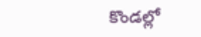కొండల్లో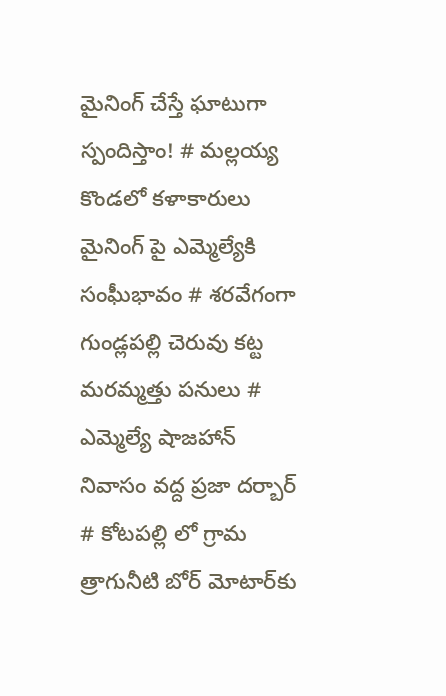మైనింగ్ చేస్తే ఘాటుగా స్పందిస్తాం! # మల్లయ్య కొండలో కళాకారులు మైనింగ్ పై ఎమ్మెల్యేకి సంఘీభావం # శరవేగంగా గుండ్లపల్లి చెరువు కట్ట మరమ్మత్తు పనులు # ఎమ్మెల్యే షాజహాన్ నివాసం వద్ద ప్రజా దర్బార్ # కోటపల్లి లో గ్రామ త్రాగునీటి బోర్ మోటార్‌కు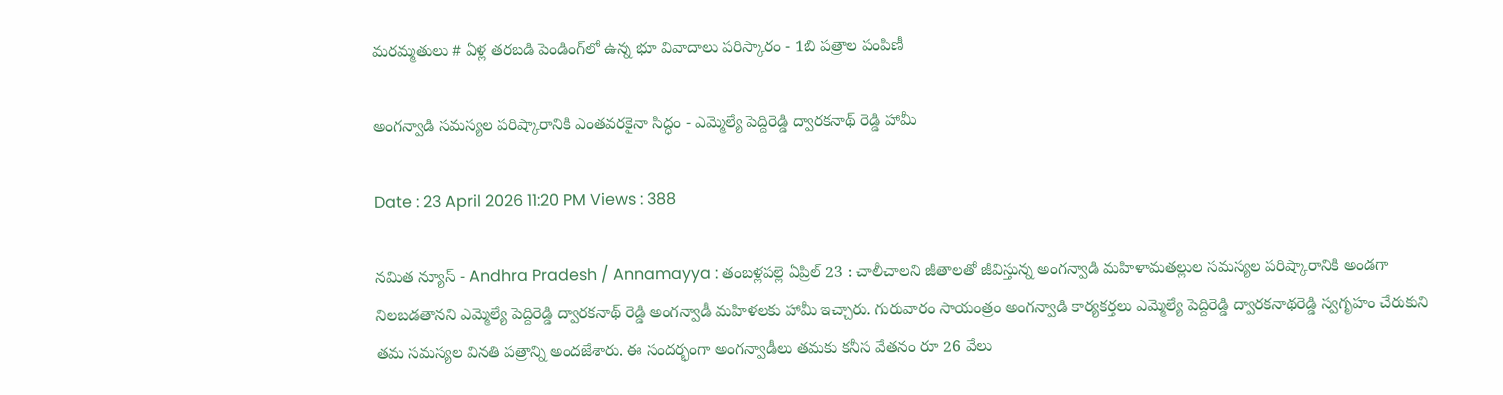మరమ్మతులు # ఏళ్ల తరబడి పెండింగ్‌లో ఉన్న భూ వివాదాలు పరిస్కారం - 1బి పత్రాల పంపిణీ

అంగన్వాడి సమస్యల పరిష్కారానికి ఎంతవరకైనా సిద్ధం - ఎమ్మెల్యే పెద్దిరెడ్డి ద్వారకనాథ్ రెడ్డి హామీ

Date : 23 April 2026 11:20 PM Views : 388

నమిత న్యూస్ - Andhra Pradesh / Annamayya : తంబళ్లపల్లె ఏప్రిల్ 23 : చాలీచాలని జీతాలతో జీవిస్తున్న అంగన్వాడి మహిళామతల్లుల సమస్యల పరిష్కారానికి అండగా నిలబడతానని ఎమ్మెల్యే పెద్దిరెడ్డి ద్వారకనాథ్ రెడ్డి అంగన్వాడీ మహిళలకు హామీ ఇచ్చారు. గురువారం సాయంత్రం అంగన్వాడి కార్యకర్తలు ఎమ్మెల్యే పెద్దిరెడ్డి ద్వారకనాథరెడ్డి స్వగృహం చేరుకుని తమ సమస్యల వినతి పత్రాన్ని అందజేశారు. ఈ సందర్భంగా అంగన్వాడీలు తమకు కనీస వేతనం రూ 26 వేలు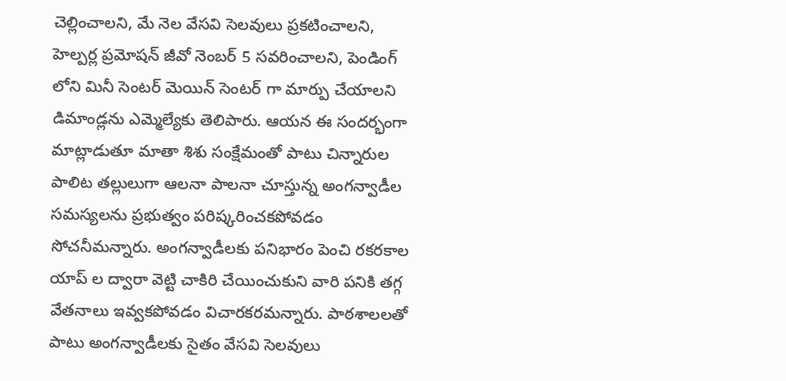చెల్లించాలని, మే నెల వేసవి సెలవులు ప్రకటించాలని, హెల్పర్ల ప్రమోషన్ జీవో నెంబర్ 5 సవరించాలని, పెండింగ్ లోని మినీ సెంటర్ మెయిన్ సెంటర్ గా మార్పు చేయాలని డిమాండ్లను ఎమ్మెల్యేకు తెలిపారు. ఆయన ఈ సందర్భంగా మాట్లాడుతూ మాతా శిశు సంక్షేమంతో పాటు చిన్నారుల పాలిట తల్లులుగా ఆలనా పాలనా చూస్తున్న అంగన్వాడీల సమస్యలను ప్రభుత్వం పరిష్కరించకపోవడం సోచనీమన్నారు. అంగన్వాడీలకు పనిభారం పెంచి రకరకాల యాప్ ల ద్వారా వెట్టి చాకిరి చేయించుకుని వారి పనికి తగ్గ వేతనాలు ఇవ్వకపోవడం విచారకరమన్నారు. పాఠశాలలతో పాటు అంగన్వాడీలకు సైతం వేసవి సెలవులు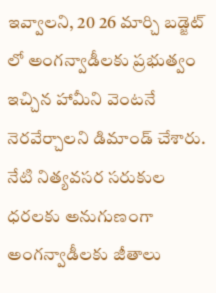ఇవ్వాలని, 20 26 మార్చి బడ్జెట్ లో అంగన్వాడీలకు ప్రభుత్వం ఇచ్చిన హామీని వెంటనే నెరవేర్చాలని డిమాండ్ చేశారు. నేటి నిత్యవసర సరుకుల ధరలకు అనుగుణంగా అంగన్వాడీలకు జీతాలు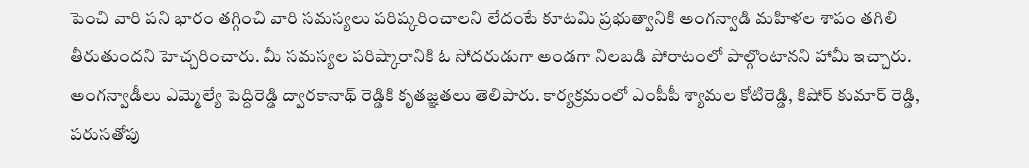పెంచి వారి పని భారం తగ్గించి వారి సమస్యలు పరిష్కరించాలని లేదంటే కూటమి ప్రభుత్వానికి అంగన్వాడి మహిళల శాపం తగిలి తీరుతుందని హెచ్చరించారు. మీ సమస్యల పరిష్కారానికి ఓ సోదరుడుగా అండగా నిలబడి పోరాటంలో పాల్గొంటానని హామీ ఇచ్చారు. అంగన్వాడీలు ఎమ్మెల్యే పెద్దిరెడ్డి ద్వారకానాథ్ రెడ్డికి కృతజ్ఞతలు తెలిపారు. కార్యక్రమంలో ఎంపీపీ శ్యామల కోటిరెడ్డి, కిషోర్ కుమార్ రెడ్డి, పరుసతోపు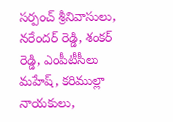సర్పంచ్ శ్రీనివాసులు, నరేందర్ రెడ్డి, శంకర్ రెడ్డి, ఎంపీటీసీలు మహేష్, కరిముల్లా నాయకులు,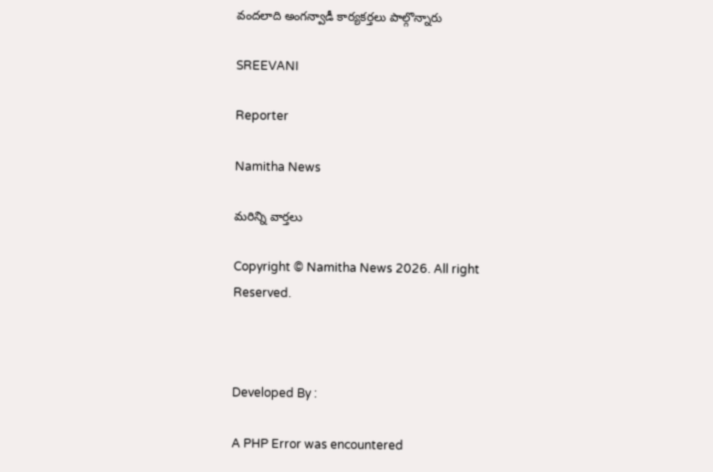వందలాది అంగన్వాడీ కార్యకర్తలు పాల్గొన్నారు

SREEVANI

Reporter

Namitha News

మరిన్ని వార్తలు

Copyright © Namitha News 2026. All right Reserved.



Developed By :

A PHP Error was encountered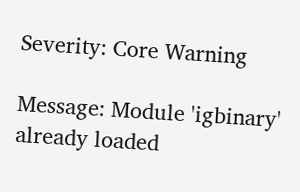Severity: Core Warning

Message: Module 'igbinary' already loaded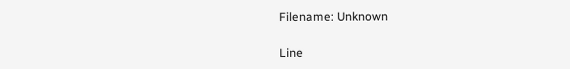Filename: Unknown

Line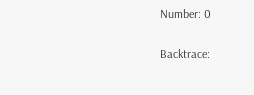Number: 0

Backtrace: